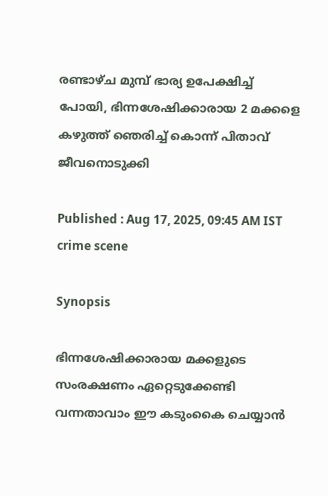രണ്ടാഴ്ച മുമ്പ് ഭാര്യ ഉപേക്ഷിച്ച് പോയി, ഭിന്നശേഷിക്കാരായ 2 മക്കളെ കഴുത്ത് ഞെരിച്ച് കൊന്ന് പിതാവ് ജീവനൊടുക്കി

Published : Aug 17, 2025, 09:45 AM IST
crime scene

Synopsis

ഭിന്നശേഷിക്കാരായ മക്കളുടെ സംരക്ഷണം ഏറ്റെടുക്കേണ്ടി വന്നതാവാം ഈ കടുംകൈ ചെയ്യാന്‍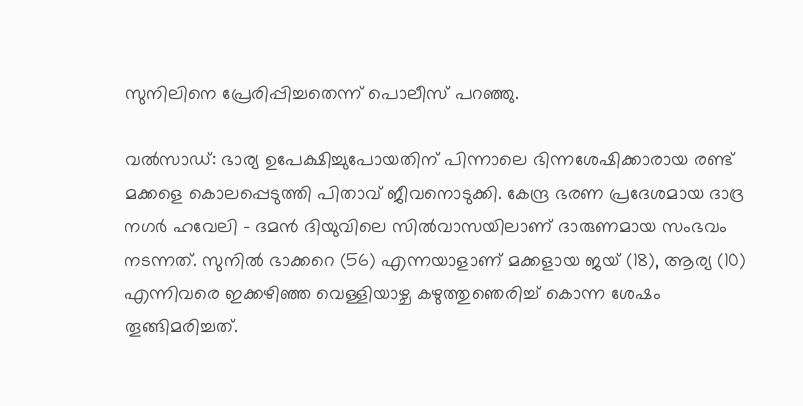സുനിലിനെ പ്രേരിപ്പിച്ചതെന്ന് പൊലീസ് പറഞ്ഞു.

വല്‍സാഡ്: ഭാര്യ ഉപേക്ഷിച്ചുപോയതിന് പിന്നാലെ ഭിന്നശേഷിക്കാരായ രണ്ട് മക്കളെ കൊലപ്പെടുത്തി പിതാവ് ജീവനൊടുക്കി. കേന്ദ്ര ഭരണ പ്രദേശമായ ദാദ്ര നഗര്‍ ഹവേലി - ദമന്‍ ദിയുവിലെ സില്‍വാസയിലാണ് ദാരുണമായ സംഭവം നടന്നത്. സുനില്‍ ഭാക്കറെ (56) എന്നയാളാണ് മക്കളായ ജയ് (18), ആര്യ (10) എന്നിവരെ ഇക്കഴിഞ്ഞ വെള്ളിയാഴ്ച കഴുത്തുഞെരിച്ച് കൊന്ന ശേഷം തൂങ്ങിമരിച്ചത്.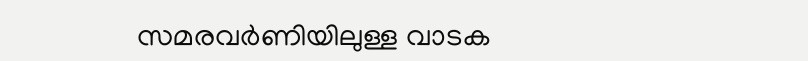സമരവര്‍ണിയിലുള്ള വാടക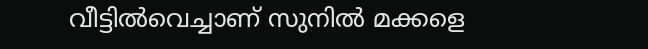വീട്ടില്‍വെച്ചാണ് സുനിൽ മക്കളെ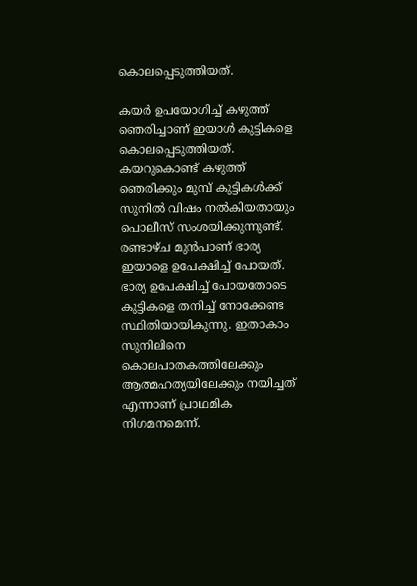കൊലപ്പെടുത്തിയത്.

കയര്‍ ഉപയോഗിച്ച് കഴുത്ത് ഞെരിച്ചാണ് ഇയാള്‍ കുട്ടികളെ കൊലപ്പെടുത്തിയത്. കയറുകൊണ്ട് കഴുത്ത് ഞെരിക്കും മുമ്പ് കുട്ടികൾക്ക് സുനിൽ വിഷം നൽകിയതായും പൊലീസ് സംശയിക്കുന്നുണ്ട്. രണ്ടാഴ്ച മുന്‍പാണ് ഭാര്യ ഇയാളെ ഉപേക്ഷിച്ച് പോയത്. ഭാര്യ ഉപേക്ഷിച്ച് പോയതോടെ കുട്ടികളെ തനിച്ച് നോക്കേണ്ട സ്ഥിതിയായികുന്നു. ഇതാകാം സുനിലിനെ കൊലപാതകത്തിലേക്കും ആത്മഹത്യയിലേക്കും നയിച്ചത് എന്നാണ് പ്രാഥമിക നിഗമനമെന്ന്.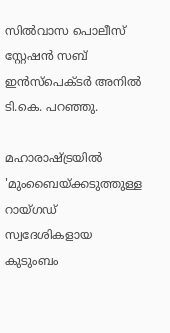സില്‍വാസ പൊലീസ് സ്റ്റേഷന്‍ സബ് ഇന്‍സ്‌പെക്ടര്‍ അനില്‍ ടി.കെ. പറഞ്ഞു.

മഹാരാഷ്ട്രയിൽ 'മുംബൈയ്ക്കടുത്തുള്ള റായ്ഗഡ് സ്വദേശികളായ കുടുംബം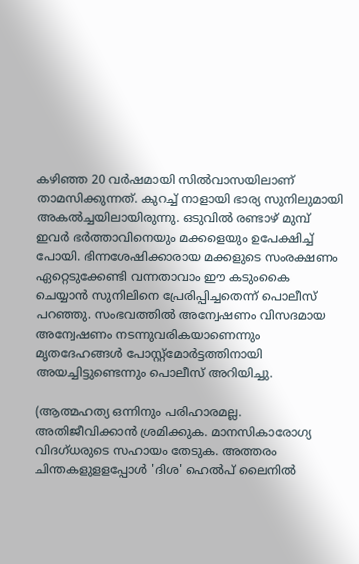കഴിഞ്ഞ 20 വര്‍ഷമായി സില്‍വാസയിലാണ് താമസിക്കുന്നത്. കുറച്ച് നാളായി ഭാര്യ സുനിലുമായി അകൽച്ചയിലായിരുന്നു. ഒടുവിൽ രണ്ടാഴ് മുമ്പ് ഇവർ ഭർത്താവിനെയും മക്കളെയും ഉപേക്ഷിച്ച് പോയി. ഭിന്നശേഷിക്കാരായ മക്കളുടെ സംരക്ഷണം ഏറ്റെടുക്കേണ്ടി വന്നതാവാം ഈ കടുംകൈ ചെയ്യാന്‍ സുനിലിനെ പ്രേരിപ്പിച്ചതെന്ന് പൊലീസ് പറഞ്ഞു. സംഭവത്തില്‍ അന്വേഷണം വിസദമായ അന്വേഷണം നടന്നുവരികയാണെന്നും മൃതദേഹങ്ങള്‍ പോസ്റ്റ്മോര്‍ട്ടത്തിനായി അയച്ചിട്ടുണ്ടെന്നും പൊലീസ് അറിയിച്ചു.

(ആത്മഹത്യ ഒന്നിനും പരിഹാരമല്ല. അതിജീവിക്കാൻ ശ്രമിക്കുക. മാനസികാരോഗ്യ വിദഗ്ധരുടെ സഹായം തേടുക. അത്തരം ചിന്തകളുളളപ്പോള്‍ 'ദിശ' ഹെല്‍പ് ലൈനില്‍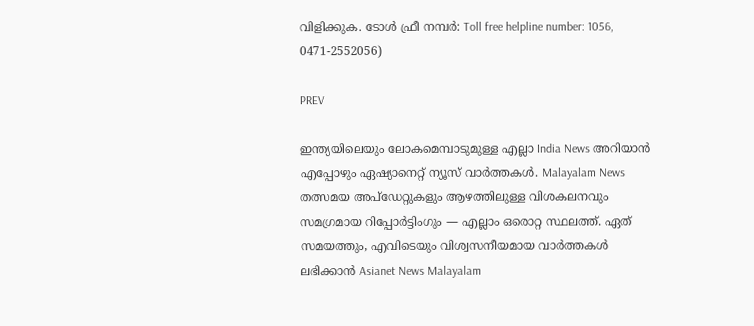വിളിക്കുക. ടോള്‍ ഫ്രീ നമ്പര്‍: Toll free helpline number: 1056, 0471-2552056)

PREV

ഇന്ത്യയിലെയും ലോകമെമ്പാടുമുള്ള എല്ലാ India News അറിയാൻ എപ്പോഴും ഏഷ്യാനെറ്റ് ന്യൂസ് വാർത്തകൾ. Malayalam News   തത്സമയ അപ്‌ഡേറ്റുകളും ആഴത്തിലുള്ള വിശകലനവും സമഗ്രമായ റിപ്പോർട്ടിംഗും — എല്ലാം ഒരൊറ്റ സ്ഥലത്ത്. ഏത് സമയത്തും, എവിടെയും വിശ്വസനീയമായ വാർത്തകൾ ലഭിക്കാൻ Asianet News Malayalam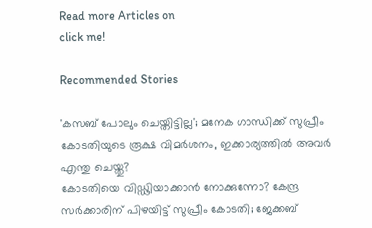Read more Articles on
click me!

Recommended Stories

'കസബ് പോലും ചെയ്തിട്ടില്ല'; മനേക ഗാന്ധിക്ക് സുപ്രീം കോടതിയുടെ രൂക്ഷ വിമർശനം, ഇക്കാര്യത്തില്‍ അവർ എന്തു ചെയ്തു?
കോടതിയെ വിഡ്ഢിയാക്കാൻ നോക്കുന്നോ? കേന്ദ്ര സർക്കാരിന് പിഴയിട്ട് സുപ്രീം കോടതി; ജേക്കബ്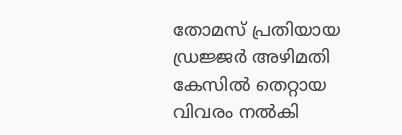തോമസ് പ്രതിയായ ഡ്രജ്ജർ അഴിമതി കേസിൽ തെറ്റായ വിവരം നൽകി